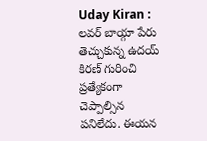Uday Kiran : లవర్ బాయ్గా పేరు తెచ్చుకున్న ఉదయ్ కిరణ్ గురించి ప్రత్యేకంగా చెప్పాల్సిన పనిలేదు. ఈయన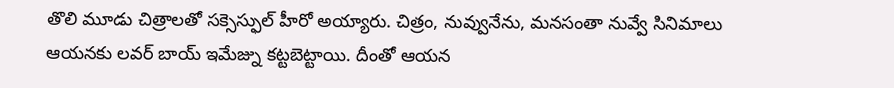తొలి మూడు చిత్రాలతో సక్సెస్ఫుల్ హీరో అయ్యారు. చిత్రం, నువ్వునేను, మనసంతా నువ్వే సినిమాలు ఆయనకు లవర్ బాయ్ ఇమేజ్ను కట్టబెట్టాయి. దీంతో ఆయన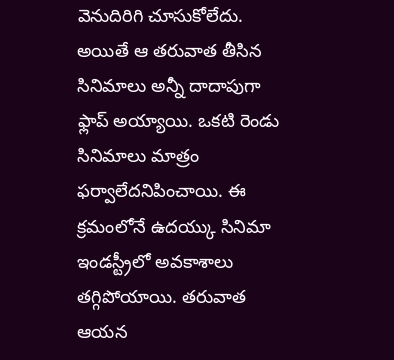వెనుదిరిగి చూసుకోలేదు. అయితే ఆ తరువాత తీసిన సినిమాలు అన్నీ దాదాపుగా ఫ్లాప్ అయ్యాయి. ఒకటి రెండు సినిమాలు మాత్రం ఫర్వాలేదనిపించాయి. ఈ క్రమంలోనే ఉదయ్కు సినిమా ఇండస్ట్రీలో అవకాశాలు తగ్గిపోయాయి. తరువాత ఆయన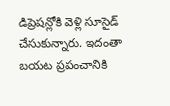డిప్రెషన్లోకి వెళ్లి సూసైడ్ చేసుకున్నారు. ఇదంతా బయట ప్రపంచానికి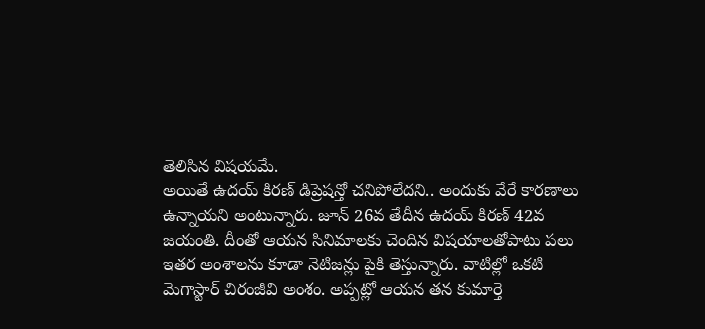తెలిసిన విషయమే.
అయితే ఉదయ్ కిరణ్ డిప్రెషన్తో చనిపోలేదని.. అందుకు వేరే కారణాలు ఉన్నాయని అంటున్నారు. జూన్ 26వ తేదీన ఉదయ్ కిరణ్ 42వ జయంతి. దీంతో ఆయన సినిమాలకు చెందిన విషయాలతోపాటు పలు ఇతర అంశాలను కూడా నెటిజన్లు పైకి తెస్తున్నారు. వాటిల్లో ఒకటి మెగాస్టార్ చిరంజీవి అంశం. అప్పట్లో ఆయన తన కుమార్తె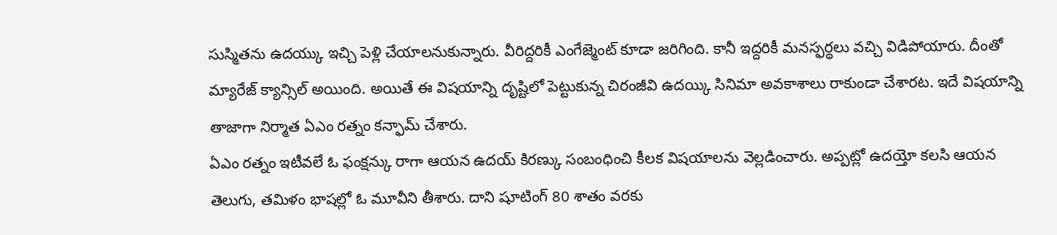సుస్మితను ఉదయ్కు ఇచ్చి పెళ్లి చేయాలనుకున్నారు. వీరిద్దరికీ ఎంగేజ్మెంట్ కూడా జరిగింది. కానీ ఇద్దరికీ మనస్ఫర్థలు వచ్చి విడిపోయారు. దీంతో మ్యారేజ్ క్యాన్సిల్ అయింది. అయితే ఈ విషయాన్ని దృష్టిలో పెట్టుకున్న చిరంజీవి ఉదయ్కి సినిమా అవకాశాలు రాకుండా చేశారట. ఇదే విషయాన్ని తాజాగా నిర్మాత ఏఎం రత్నం కన్ఫామ్ చేశారు.
ఏఎం రత్నం ఇటీవలే ఓ ఫంక్షన్కు రాగా ఆయన ఉదయ్ కిరణ్కు సంబంధించి కీలక విషయాలను వెల్లడించారు. అప్పట్లో ఉదయ్తో కలసి ఆయన తెలుగు, తమిళం భాషల్లో ఓ మూవీని తీశారు. దాని షూటింగ్ 80 శాతం వరకు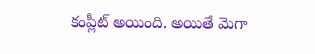కంప్లీట్ అయింది. అయితే మెగా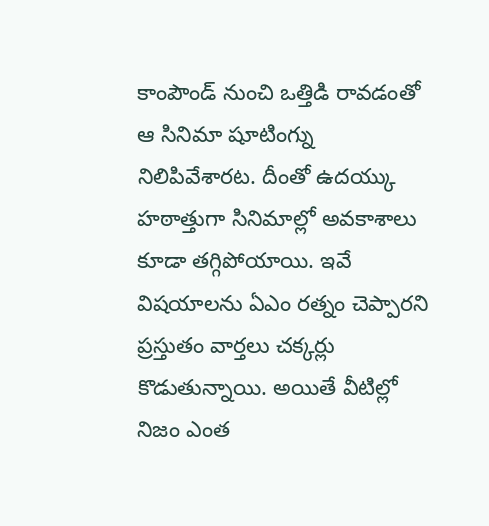కాంపౌండ్ నుంచి ఒత్తిడి రావడంతో ఆ సినిమా షూటింగ్ను నిలిపివేశారట. దీంతో ఉదయ్కు హఠాత్తుగా సినిమాల్లో అవకాశాలు కూడా తగ్గిపోయాయి. ఇవే విషయాలను ఏఎం రత్నం చెప్పారని ప్రస్తుతం వార్తలు చక్కర్లు కొడుతున్నాయి. అయితే వీటిల్లో నిజం ఎంత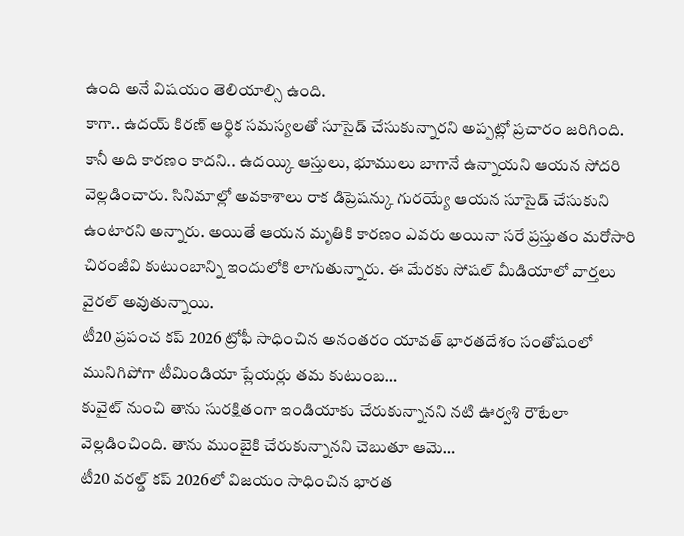ఉంది అనే విషయం తెలియాల్సి ఉంది.
కాగా.. ఉదయ్ కిరణ్ ఆర్థిక సమస్యలతో సూసైడ్ చేసుకున్నారని అప్పట్లో ప్రచారం జరిగింది. కానీ అది కారణం కాదని.. ఉదయ్కి ఆస్తులు, భూములు బాగానే ఉన్నాయని ఆయన సోదరి వెల్లడించారు. సినిమాల్లో అవకాశాలు రాక డిప్రెషన్కు గురయ్యే ఆయన సూసైడ్ చేసుకుని ఉంటారని అన్నారు. అయితే ఆయన మృతికి కారణం ఎవరు అయినా సరే ప్రస్తుతం మరోసారి చిరంజీవి కుటుంబాన్ని ఇందులోకి లాగుతున్నారు. ఈ మేరకు సోషల్ మీడియాలో వార్తలు వైరల్ అవుతున్నాయి.
టీ20 ప్రపంచ కప్ 2026 ట్రోఫీ సాధించిన అనంతరం యావత్ భారతదేశం సంతోషంలో మునిగిపోగా టీమిండియా ప్లేయర్లు తమ కుటుంబ…
కువైట్ నుంచి తాను సురక్షితంగా ఇండియాకు చేరుకున్నానని నటి ఊర్వశి రౌటేలా వెల్లడించింది. తాను ముంబైకి చేరుకున్నానని చెబుతూ ఆమె…
టీ20 వరల్డ్ కప్ 2026లో విజయం సాధించిన భారత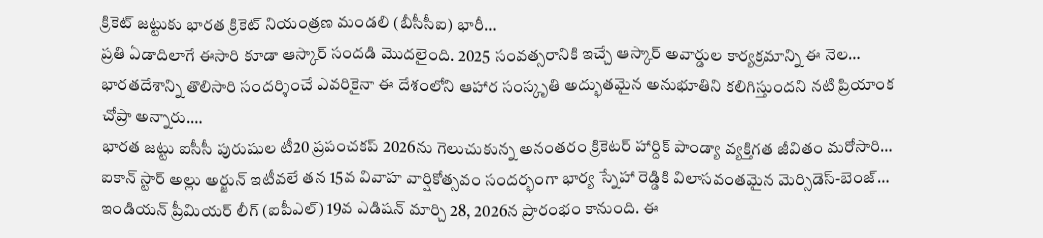క్రికెట్ జట్టుకు భారత క్రికెట్ నియంత్రణ మండలి (బీసీసీఐ) భారీ…
ప్రతి ఏడాదిలాగే ఈసారి కూడా ఆస్కార్ సందడి మొదలైంది. 2025 సంవత్సరానికి ఇచ్చే ఆస్కార్ అవార్డుల కార్యక్రమాన్ని ఈ నెల…
భారతదేశాన్ని తొలిసారి సందర్శించే ఎవరికైనా ఈ దేశంలోని ఆహార సంస్కృతి అద్భుతమైన అనుభూతిని కలిగిస్తుందని నటి ప్రియాంక చోప్రా అన్నారు.…
భారత జట్టు ఐసీసీ పురుషుల టీ20 ప్రపంచకప్ 2026ను గెలుచుకున్న అనంతరం క్రికెటర్ హార్దిక్ పాండ్యా వ్యక్తిగత జీవితం మరోసారి…
ఐకాన్ స్టార్ అల్లు అర్జున్ ఇటీవలే తన 15వ వివాహ వార్షికోత్సవం సందర్భంగా భార్య స్నేహా రెడ్డికి విలాసవంతమైన మెర్సిడెస్-బెంజ్…
ఇండియన్ ప్రీమియర్ లీగ్ (ఐపీఎల్) 19వ ఎడిషన్ మార్చి 28, 2026న ప్రారంభం కానుంది. ఈ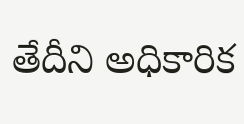తేదీని అధికారిక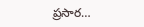ప్రసార…